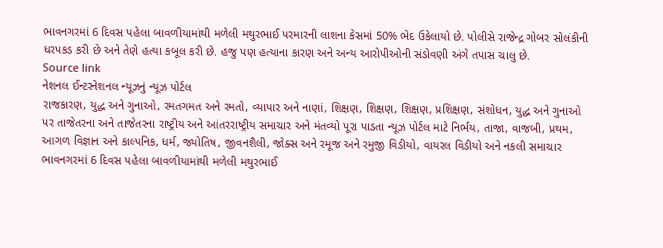ભાવનગરમાં 6 દિવસ પહેલા બાવળીયામાંથી મળેલી મથુરભાઈ પરમારની લાશના કેસમાં 50% ભેદ ઉકેલાયો છે. પોલીસે રાજેન્દ્ર ગોબર સોલંકીની ધરપકડ કરી છે અને તેણે હત્યા કબૂલ કરી છે. હજુ પણ હત્યાના કારણ અને અન્ય આરોપીઓની સંડોવણી અંગે તપાસ ચાલુ છે.
Source link
નેશનલ ઈન્ટરનેશનલ ન્યૂઝનું ન્યૂઝ પોર્ટલ
રાજકારણ, યુદ્ધ અને ગુનાઓ, રમતગમત અને રમતો, વ્યાપાર અને નાણાં, શિક્ષણ, શિક્ષણ, શિક્ષણ, પ્રશિક્ષણ, સંશોધન, યુદ્ધ અને ગુનાઓ પર તાજેતરના અને તાજેતરના રાષ્ટ્રીય અને આંતરરાષ્ટ્રીય સમાચાર અને મંતવ્યો પૂરા પાડતા ન્યૂઝ પોર્ટલ માટે નિર્ભય, તાજા, વાજબી, પ્રથમ, આગળ વિજ્ઞાન અને કાલ્પનિક, ધર્મ, જ્યોતિષ, જીવનશૈલી, જોક્સ અને રમૂજ અને રમુજી વિડીયો, વાયરલ વિડીયો અને નકલી સમાચાર
ભાવનગરમાં 6 દિવસ પહેલા બાવળીયામાંથી મળેલી મથુરભાઈ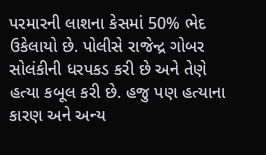પરમારની લાશના કેસમાં 50% ભેદ ઉકેલાયો છે. પોલીસે રાજેન્દ્ર ગોબર સોલંકીની ધરપકડ કરી છે અને તેણે હત્યા કબૂલ કરી છે. હજુ પણ હત્યાના કારણ અને અન્ય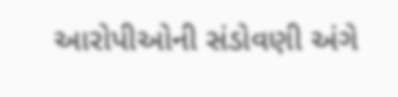આરોપીઓની સંડોવણી અંગે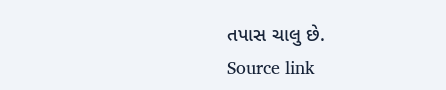તપાસ ચાલુ છે.
Source link